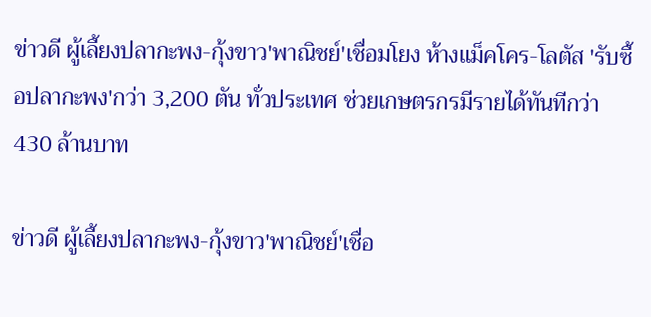ข่าวดี ผู้เลี้ยงปลากะพง-กุ้งขาว'พาณิชย์'เชื่อมโยง ห้างแม็คโคร-โลตัส 'รับซื้อปลากะพง'กว่า 3,200 ตัน ทั่วประเทศ ช่วยเกษตรกรมีรายได้ทันทีกว่า 430 ล้านบาท

ข่าวดี ผู้เลี้ยงปลากะพง-กุ้งขาว'พาณิชย์'เชื่อ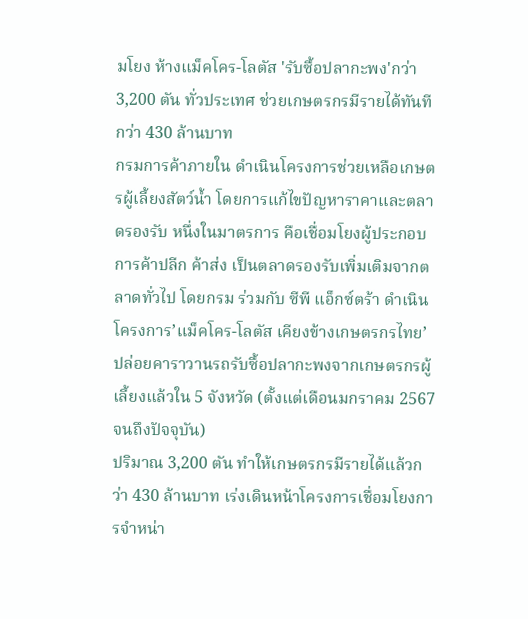มโยง ห้างแม็คโคร-โลตัส 'รับซื้อปลากะพง'กว่า 3,200 ตัน ทั่วประเทศ ช่วยเกษตรกรมีรายได้ทันทีกว่า 430 ล้านบาท
กรมการค้าภายใน ดำเนินโครงการช่วยเหลือเกษตรผู้เลี้ยงสัตว์น้ำ โดยการแก้ไขปัญหาราคาและตลาดรองรับ หนึ่งในมาตรการ คือเชื่อมโยงผู้ประกอบการค้าปลีก ค้าส่ง เป็นตลาดรองรับเพิ่มเติมจากตลาดทั่วไป โดยกรม ร่วมกับ ซีพี แอ็กซ์ตร้า ดำเนินโครงการ’แม็คโคร-โลตัส เคียงข้างเกษตรกรไทย’ ปล่อยคาราวานรถรับซื้อปลากะพงจากเกษตรกรผู้เลี้ยงแล้วใน 5 จังหวัด (ตั้งแต่เดือนมกราคม 2567 จนถึงปัจจุบัน)
ปริมาณ 3,200 ตัน ทำให้เกษตรกรมีรายได้แล้วกว่า 430 ล้านบาท เร่งเดินหน้าโครงการเชื่อมโยงการจำหน่า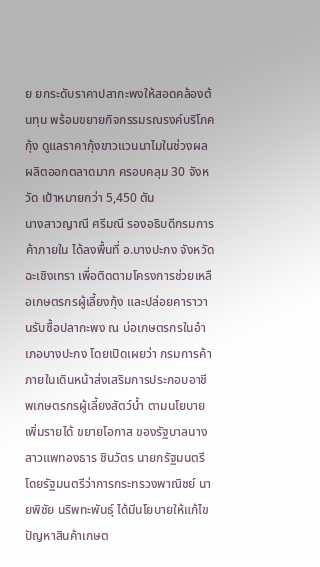ย ยกระดับราคาปลากะพงให้สอดคล้องต้นทุน พร้อมขยายกิจกรรมรณรงค์บริโภคกุ้ง ดูแลราคากุ้งขาวแวนนาไมในช่วงผลผลิตออกตลาดมาก ครอบคลุม 30 จังหวัด เป้าหมายกว่า 5,450 ตัน
นางสาวญาณี ศรีมณี รองอธิบดีกรมการค้าภายใน ได้ลงพื้นที่ อ.บางปะกง จังหวัดฉะเชิงเทรา เพื่อติดตามโครงการช่วยเหลือเกษตรกรผู้เลี้ยงกุ้ง และปล่อยคาราวานรับซื้อปลากะพง ณ บ่อเกษตรกรในอำเภอบางปะกง โดยเปิดเผยว่า กรมการค้าภายในเดินหน้าส่งเสริมการประกอบอาชีพเกษตรกรผู้เลี้ยงสัตว์น้ำ ตามนโยบาย เพิ่มรายได้ ขยายโอกาส ของรัฐบาลนางสาวแพทองธาร ชินวัตร นายกรัฐมนตรี
โดยรัฐมนตรีว่าการกระทรวงพาณิชย์ นายพิชัย นริพทะพันธุ์ ได้มีนโยบายให้แก้ไขปัญหาสินค้าเกษต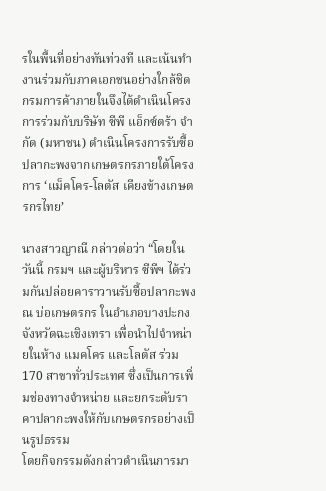รในพื้นที่อย่างทันท่วงที และเน้นทำงานร่วมกับภาคเอกชนอย่างใกล้ชิด กรมการค้าภายในจึงได้ดำเนินโครงการร่วมกับบริษัท ซีพี แอ็กซ์ตร้า จำกัด (มหาชน) ดำเนินโครงการรับซื้อปลากะพงจากเกษตรกรภายใต้โครงการ ‘แม็คโคร-โลตัส เคียงข้างเกษตรกรไทย’

นางสาวญาณี กล่าวต่อว่า “โดยในวันนี้ กรมฯ และผู้บริหาร ซีพีฯ ได้ร่วมกันปล่อยคาราวานรับซื้อปลากะพง ณ บ่อเกษตรกร ในอำเภอบางปะกง จังหวัดฉะเชิงเทรา เพื่อนำไปจำหน่ายในห้าง แมคโคร และโลตัส ร่วม 170 สาขาทั่วประเทศ ซึ่งเป็นการเพิ่มช่องทางจำหน่าย และยกระดับราคาปลากะพงให้กับเกษตรกรอย่างเป็นรูปธรรม
โดยกิจกรรมดังกล่าวดำเนินการมา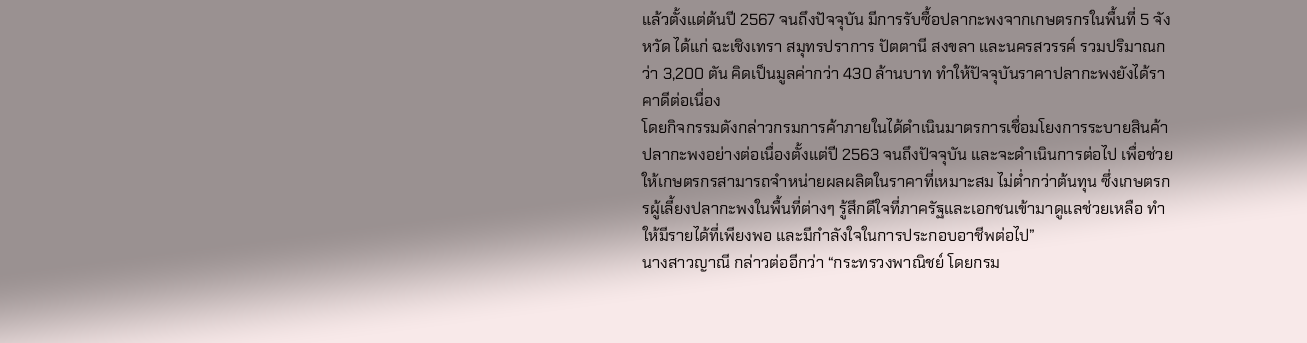แล้วตั้งแต่ต้นปี 2567 จนถึงปัจจุบัน มีการรับซื้อปลากะพงจากเกษตรกรในพื้นที่ 5 จังหวัด ได้แก่ ฉะเชิงเทรา สมุทรปราการ ปัตตานี สงขลา และนครสวรรค์ รวมปริมาณกว่า 3,200 ตัน คิดเป็นมูลค่ากว่า 430 ล้านบาท ทำให้ปัจจุบันราคาปลากะพงยังได้ราคาดีต่อเนื่อง
โดยกิจกรรมดังกล่าวกรมการค้าภายในได้ดำเนินมาตรการเชื่อมโยงการระบายสินค้าปลากะพงอย่างต่อเนื่องตั้งแต่ปี 2563 จนถึงปัจจุบัน และจะดำเนินการต่อไป เพื่อช่วยให้เกษตรกรสามารถจำหน่ายผลผลิตในราคาที่เหมาะสม ไม่ต่ำกว่าต้นทุน ซึ่งเกษตรกรผู้เลี้ยงปลากะพงในพื้นที่ต่างๆ รู้สึกดีใจที่ภาครัฐและเอกชนเข้ามาดูแลช่วยเหลือ ทำให้มีรายได้ที่เพียงพอ และมีกำลังใจในการประกอบอาชีพต่อไป”
นางสาวญาณี กล่าวต่ออีกว่า “กระทรวงพาณิชย์ โดยกรม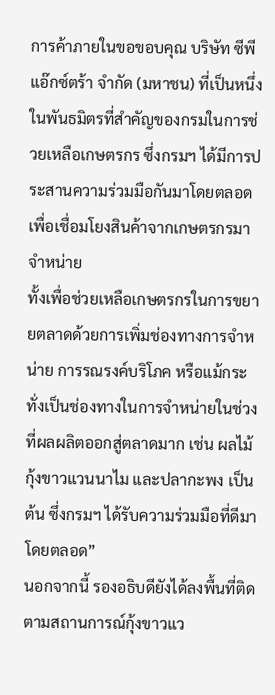การค้าภายในขอขอบคุณ บริษัท ซีพี แอ๊กซ์ตร้า จำกัด (มหาชน) ที่เป็นหนึ่งในพันธมิตรที่สำคัญของกรมในการช่วยเหลือเกษตรกร ซึ่งกรมฯ ได้มีการประสานความร่วมมือกันมาโดยตลอด เพื่อเชื่อมโยงสินค้าจากเกษตรกรมาจำหน่าย
ทั้งเพื่อช่วยเหลือเกษตรกรในการขยายตลาดด้วยการเพิ่มช่องทางการจำหน่าย การรณรงค์บริโภค หรือแม้กระทั่งเป็นช่องทางในการจำหน่ายในช่วงที่ผลผลิตออกสู่ตลาดมาก เช่น ผลไม้ กุ้งขาวแวนนาไม และปลากะพง เป็นต้น ซึ่งกรมฯ ได้รับความร่วมมือที่ดีมาโดยตลอด”
นอกจากนี้ รองอธิบดียังได้ลงพื้นที่ติดตามสถานการณ์กุ้งขาวแว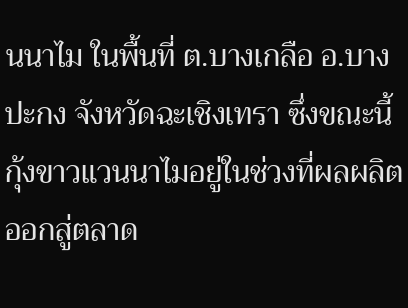นนาไม ในพื้นที่ ต.บางเกลือ อ.บางปะกง จังหวัดฉะเชิงเทรา ซึ่งขณะนี้กุ้งขาวแวนนาไมอยู่ในช่วงที่ผลผลิตออกสู่ตลาด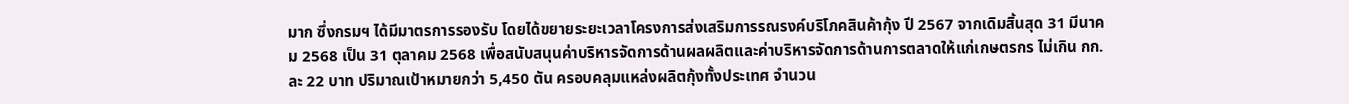มาก ซึ่งกรมฯ ได้มีมาตรการรองรับ โดยได้ขยายระยะเวลาโครงการส่งเสริมการรณรงค์บริโภคสินค้ากุ้ง ปี 2567 จากเดิมสิ้นสุด 31 มีนาคม 2568 เป็น 31 ตุลาคม 2568 เพื่อสนับสนุนค่าบริหารจัดการด้านผลผลิตและค่าบริหารจัดการด้านการตลาดให้แก่เกษตรกร ไม่เกิน กก.ละ 22 บาท ปริมาณเป้าหมายกว่า 5,450 ตัน ครอบคลุมแหล่งผลิตกุ้งทั้งประเทศ จำนวน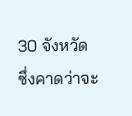30 จังหวัด ซึ่งคาดว่าจะ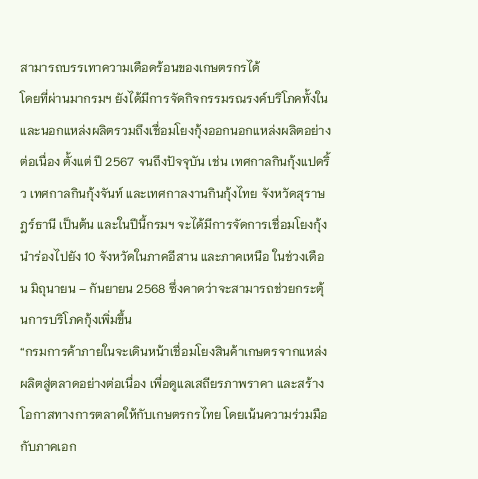สามารถบรรเทาความเดือดร้อนของเกษตรกรได้
โดยที่ผ่านมากรมฯ ยังได้มีการจัดกิจกรรมรณรงค์บริโภคทั้งในและนอกแหล่งผลิตรวมถึงเชื่อมโยงกุ้งออกนอกแหล่งผลิตอย่างต่อเนื่อง ตั้งแต่ ปี 2567 จนถึงปัจจุบัน เช่น เทศกาลกินกุ้งแปดริ้ว เทศกาลกินกุ้งจันท์ และเทศกาลงานกินกุ้งไทย จังหวัดสุราษฎร์ธานี เป็นต้น และในปีนี้กรมฯ จะได้มีการจัดการเชื่อมโยงกุ้งนำร่องไปยัง 10 จังหวัดในภาคอีสาน และภาคเหนือ ในช่วงเดือน มิถุนายน – กันยายน 2568 ซึ่งคาดว่าจะสามารถช่วยกระตุ้นการบริโภคกุ้งเพิ่มขึ้น
“กรมการค้าภายในจะเดินหน้าเชื่อมโยงสินค้าเกษตรจากแหล่งผลิตสู่ตลาดอย่างต่อเนื่อง เพื่อดูแลเสถียรภาพราคา และสร้างโอกาสทางการตลาดให้กับเกษตรกรไทย โดยเน้นความร่วมมือกับภาคเอก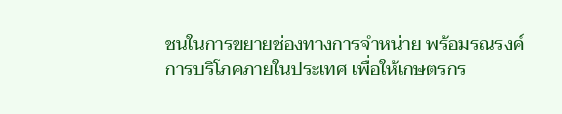ชนในการขยายช่องทางการจำหน่าย พร้อมรณรงค์การบริโภคภายในประเทศ เพื่อให้เกษตรกร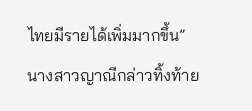ไทยมีรายได้เพิ่มมากขึ้น” นางสาวญาณีกล่าวทิ้งท้าย